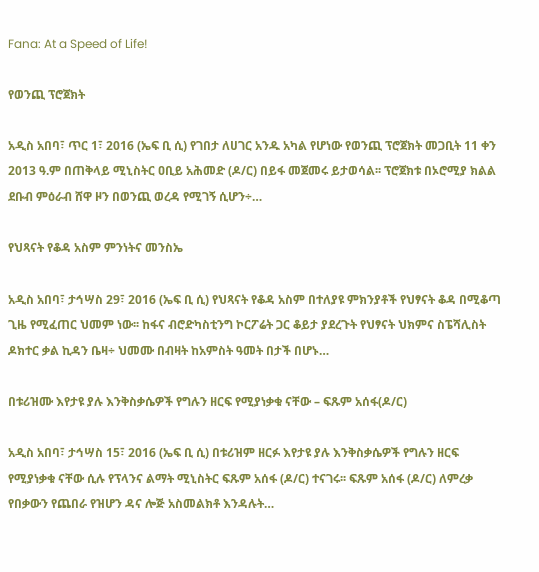Fana: At a Speed of Life!

የወንጪ ፕሮጀክት

አዲስ አበባ፣ ጥር 1፣ 2016 (ኤፍ ቢ ሲ) የገበታ ለሀገር አንዱ አካል የሆነው የወንጪ ፕሮጀክት መጋቢት 11 ቀን 2013 ዓ.ም በጠቅላይ ሚኒስትር ዐቢይ አሕመድ (ዶ/ር) በይፋ መጀመሩ ይታወሳል፡፡ ፕሮጀክቱ በኦሮሚያ ክልል ደቡብ ምዕራብ ሸዋ ዞን በወንጪ ወረዳ የሚገኝ ሲሆን÷…

የህጻናት የቆዳ አስም ምንነትና መንስኤ

አዲስ አበባ፣ ታኅሣስ 29፣ 2016 (ኤፍ ቢ ሲ) የህጻናት የቆዳ አስም በተለያዩ ምክንያቶች የህፃናት ቆዳ በሚቆጣ ጊዜ የሚፈጠር ህመም ነው፡፡ ከፋና ብሮድካስቲንግ ኮርፖሬት ጋር ቆይታ ያደረጉት የህፃናት ህክምና ስፔሻሊስት ዶክተር ቃል ኪዳን ቤዛ÷ ህመሙ በብዛት ከአምስት ዓመት በታች በሆኑ…

በቱሪዝሙ እየታዩ ያሉ እንቅስቃሴዎች የግሉን ዘርፍ የሚያነቃቁ ናቸው – ፍጹም አሰፋ(ዶ/ር)

አዲስ አበባ፣ ታኅሣስ 15፣ 2016 (ኤፍ ቢ ሲ) በቱሪዝም ዘርፉ እየታዩ ያሉ እንቅስቃሴዎች የግሉን ዘርፍ የሚያነቃቁ ናቸው ሲሉ የፕላንና ልማት ሚኒስትር ፍጹም አሰፋ (ዶ/ር) ተናገሩ፡፡ ፍጹም አሰፋ (ዶ/ር) ለምረቃ የበቃውን የጨበራ የዝሆን ዳና ሎጅ አስመልክቶ እንዳሉት…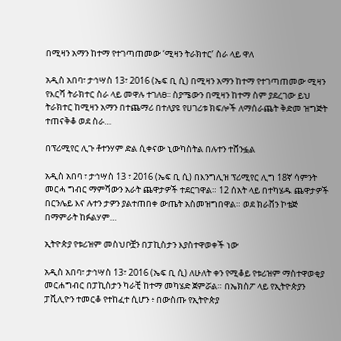በሚዛን አማን ከተማ የተገጣጠመው ‘ሚዛን ትራክተር’ ስራ ላይ ዋለ

አዲስ አበባ፣ ታኅሣስ 13፣ 2016 (ኤፍ ቢ ሲ) በሚዛን አማን ከተማ የተገጣጠመው ሚዛን የእርሻ ትራክተር ስራ ላይ መዋሉ ተገለፀ፡፡ ስያሜውን በሚዛን ከተማ ስም ያደረገው ይህ ትራክተር ከሚዛን አማን በተጨማሪ በተለያዩ የሀገሪቱ ክፍሎች ለማሰራጨት ቅድመ ዝግጅት ተጠናቅቆ ወደ ስራ…

በፕሪሚየር ሊጉ ቶተንሃም ድል ሲቀናው ኒውካስትል በሉተን ተሸንፏል

አዲስ አበባ ፣ ታኅሣስ 13 ፣ 2016 (ኤፍ ቢ ሲ) በእንግሊዝ ፕሪሚየር ሊግ 18ኛ ሳምንት መርሓ ግብር ማምሻውን አራት ጨዋታዎች ተደርገዋል። 12 ሰአት ላይ በተካሄዱ ጨዋታዎች በርንሌይ እና ሉተን ታዎን ያልተጠበቀ ውጤት አስመዝግበዋል። ወደ ክራቨን ኮቴጅ በማምራት ከፉልሃም…

ኢትዮጵያ የቱሪዝም መስህቦቿን በፓኪስታን እያስተዋወቀች ነው

አዲስ አበባ፣ ታኅሣስ 13፣ 2016 (ኤፍ ቢ ሲ) ለሁለት ቀን የሚቆይ የቱሪዝም ማስተዋወቂያ መርሐግብር በፓኪስታን ካራቺ ከተማ መካሄድ ጀምሯል። በኤክስፖ ላይ የኢትዮጵያን ፓቪሊዮን ተመርቆ የተከፈተ ሲሆን ፥ በውስጡ የኢትዮጵያ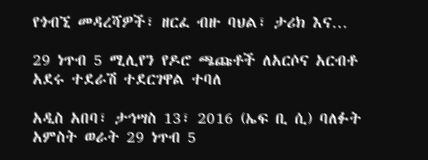የጎብኚ መዳረሻዎች፣ ዘርፈ ብዙ ባህል፣ ታሪክ እና…

29 ነጥብ 5 ሚሊየን የዶሮ ጫጩቶች ለአርሶና አርብቶ አደሩ ተደራሽ ተደርገዋል ተባለ

አዲስ አበባ፣ ታኅሣስ 13፣ 2016 (ኤፍ ቢ ሲ) ባለፉት አምስት ወራት 29 ነጥብ 5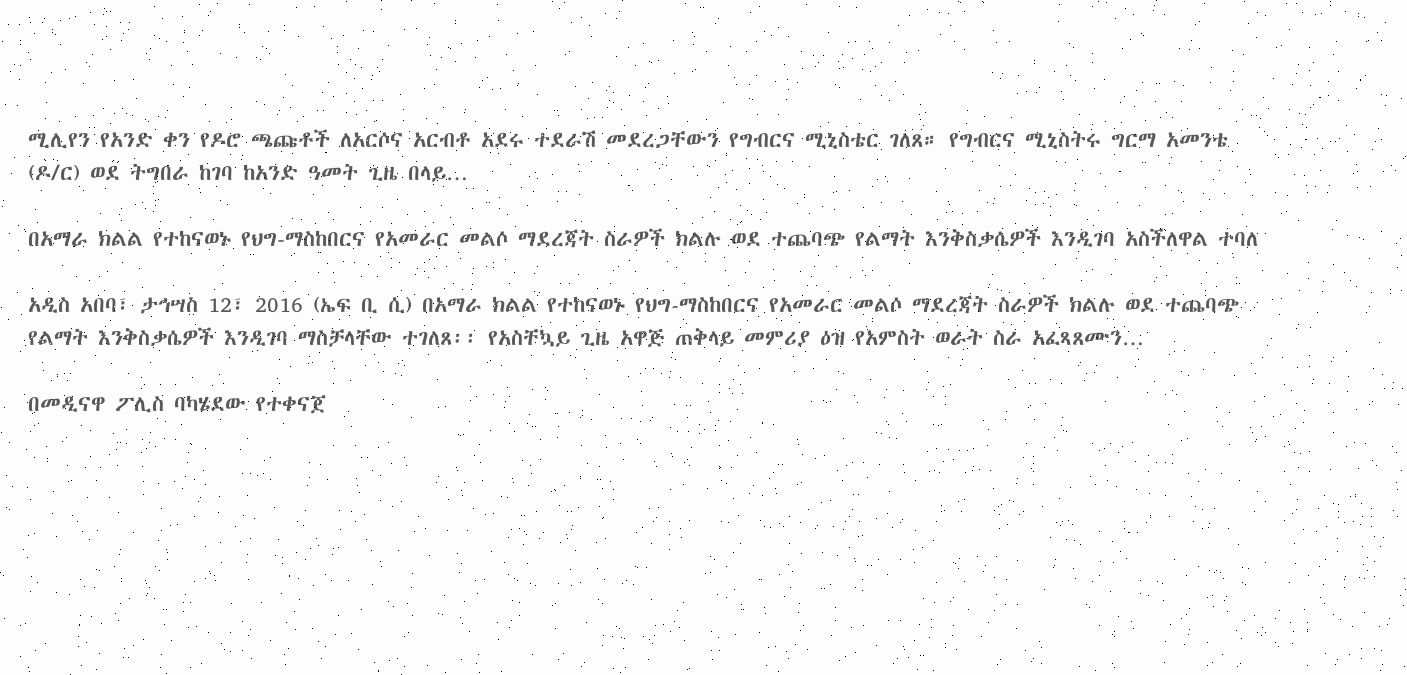ሚሊየን የአንድ ቀን የዶሮ ጫጩቶች ለአርሶና አርብቶ አደሩ ተደራሽ መደረጋቸውን የግብርና ሚኒስቴር ገለጸ። የግብርና ሚኒስትሩ ግርማ አመንቴ (ዶ/ር) ወደ ትግበራ ከገባ ከአንድ ዓመት ጊዜ በላይ…

በአማራ ክልል የተከናወኑ የህግ-ማስከበርና የአመራር መልሶ ማደረጃት ስራዎች ክልሉ ወደ ተጨባጭ የልማት እንቅስቃሴዎች እንዲገባ አስችለዋል ተባለ

አዲስ አበባ፣ ታኅሣስ 12፣ 2016 (ኤፍ ቢ ሲ) በአማራ ክልል የተከናወኑ የህግ-ማስከበርና የአመራር መልሶ ማደረጃት ስራዎች ክልሉ ወደ ተጨባጭ የልማት እንቅስቃሴዎች እንዲገባ ማስቻላቸው ተገለጸ፡፡ የአስቸኳይ ጊዜ አዋጅ ጠቅላይ መምሪያ ዕዝ የአምስት ወራት ስራ አፈጻጸሙን…

በመዲናዋ ፖሊስ ባካሄደው የተቀናጀ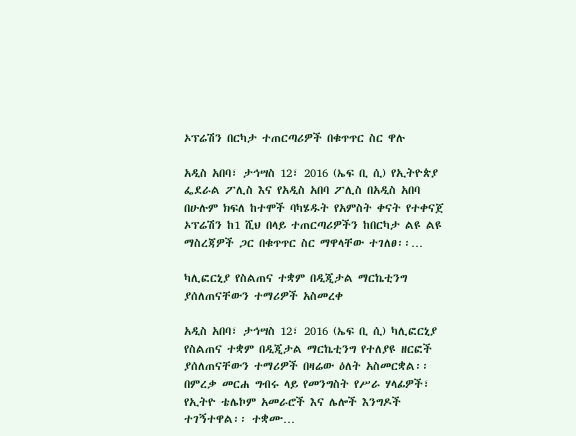ኦፕሬሽን በርካታ ተጠርጣሪዎች በቁጥጥር ስር ዋሉ

አዲስ አበባ፣ ታኅሣስ 12፣ 2016 (ኤፍ ቢ ሲ) የኢትዮጵያ ፌደራል ፖሊስ እና የአዲስ አበባ ፖሊስ በአዲስ አበባ በሁሉም ክፍለ ከተሞች ባካሄዱት የአምስት ቀናት የተቀናጀ ኦፕሬሽን ከ1 ሺህ በላይ ተጠርጣሪዎችን ከበርካታ ልዩ ልዩ ማስረጃዎች ጋር በቁጥጥር ስር ማዋላቸው ተገለፀ፡፡…

ካሊፎርኒያ የስልጠና ተቋም በዲጂታል ማርኬቲንግ ያሰለጠናቸውን ተማሪዎች አስመረቀ

አዲስ አበባ፣ ታኅሣስ 12፣ 2016 (ኤፍ ቢ ሲ) ካሊፎርኒያ የስልጠና ተቋም በዲጂታል ማርኬቲንግ የተለያዩ ዘርፎች ያሰለጠናቸውን ተማሪዎች በዛሬው ዕለት አስመርቋል፡፡ በምረቃ መርሐ ግብሩ ላይ የመንግስት የሥራ ሃላፊዎች፣ የኢትዮ ቴሌኮም አመራሮች እና ሌሎች እንግዶች ተገኝተዋል፡፡ ተቋሙ…